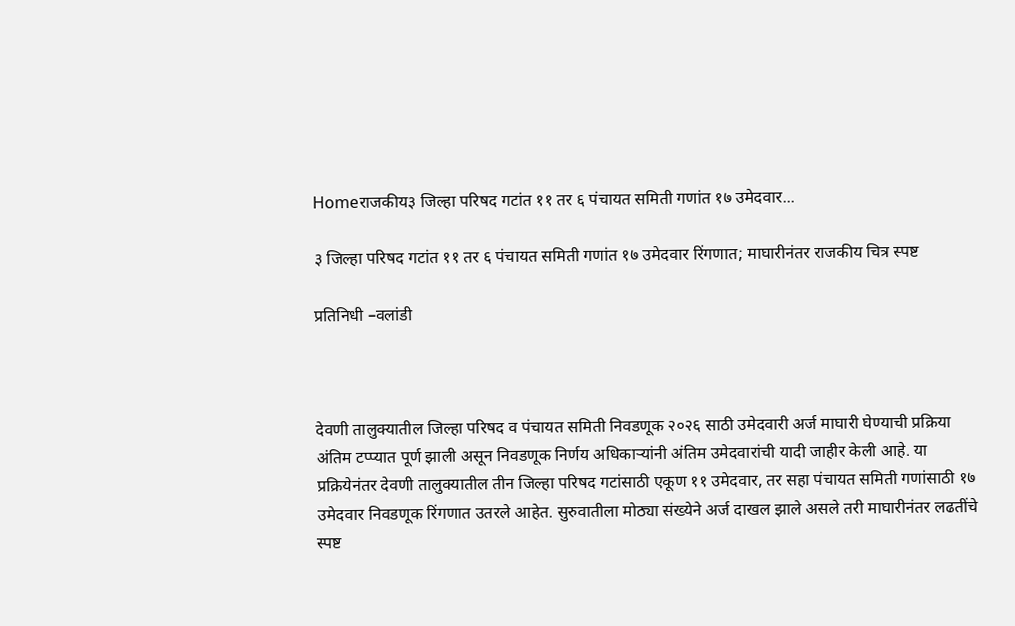Homeराजकीय३ जिल्हा परिषद गटांत ११ तर ६ पंचायत समिती गणांत १७ उमेदवार...

३ जिल्हा परिषद गटांत ११ तर ६ पंचायत समिती गणांत १७ उमेदवार रिंगणात; माघारीनंतर राजकीय चित्र स्पष्ट

प्रतिनिधी –वलांडी



देवणी तालुक्यातील जिल्हा परिषद व पंचायत समिती निवडणूक २०२६ साठी उमेदवारी अर्ज माघारी घेण्याची प्रक्रिया अंतिम टप्प्यात पूर्ण झाली असून निवडणूक निर्णय अधिकाऱ्यांनी अंतिम उमेदवारांची यादी जाहीर केली आहे. या प्रक्रियेनंतर देवणी तालुक्यातील तीन जिल्हा परिषद गटांसाठी एकूण ११ उमेदवार, तर सहा पंचायत समिती गणांसाठी १७ उमेदवार निवडणूक रिंगणात उतरले आहेत. सुरुवातीला मोठ्या संख्येने अर्ज दाखल झाले असले तरी माघारीनंतर लढतींचे स्पष्ट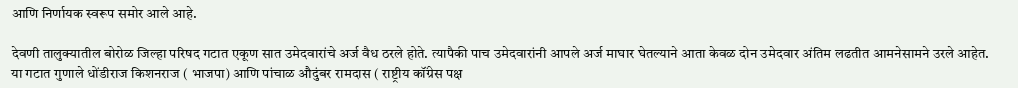आणि निर्णायक स्वरूप समोर आले आहे.

देवणी तालुक्यातील बोरोळ जिल्हा परिषद गटात एकूण सात उमेदवारांचे अर्ज वैध ठरले होते. त्यापैकी पाच उमेदवारांनी आपले अर्ज माघार घेतल्याने आता केवळ दोन उमेदवार अंतिम लढतीत आमनेसामने उरले आहेत. या गटात गुणाले धोंडीराज किशनराज ( भाजपा) आणि पांचाळ औदुंबर रामदास ( राष्ट्रीय कॉंग्रेस पक्ष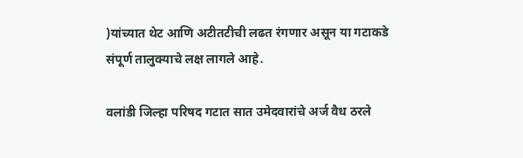)यांच्यात थेट आणि अटीतटीची लढत रंगणार असून या गटाकडे संपूर्ण तालुक्याचे लक्ष लागले आहे.

वलांडी जिल्हा परिषद गटात सात उमेदवारांचे अर्ज वैध ठरले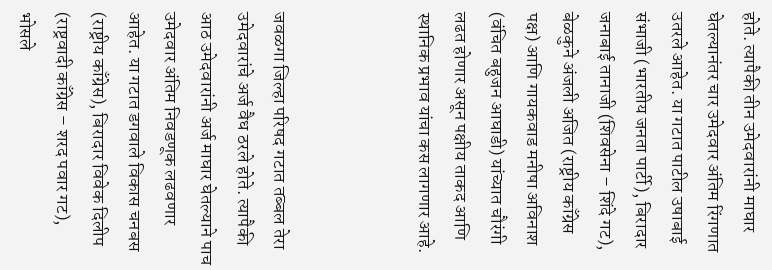होते. त्यापैकी तीन उमेदवारांनी माघार घेतल्यानंतर चार उमेदवार अंतिम रिंगणात उतरले आहेत. या गटात पाटील उषाबाई संभाजी (भारतीय जनता पार्टी), बिरादार जनाबाई तानाजी (शिवसेना – शिंदे गट), बेळकुने अंजली अजित (राष्ट्रीय काँग्रेस पक्ष) आणि गायकवाड मनीषा अविनाश (वंचित बहुजन आघाडी) यांच्यात चौरंगी लढत होणार असून पक्षीय ताकद आणि स्थानिक प्रभाव यांचा कस लागणार आहे.



जवळगा जिल्हा परिषद गटात तब्बल तेरा उमेदवारांचे अर्ज वैध ठरले होते. त्यापैकी आठ उमेदवारांनी अर्ज माघार घेतल्याने पाच उमेदवार अंतिम निवडणूक लढवणार आहेत. या गटात डगवाले विकास चनबस (राष्ट्रीय काँग्रेस), बिरादार विवेक दिलीप (राष्ट्रवादी काँग्रेस – शरद पवार गट), भोसले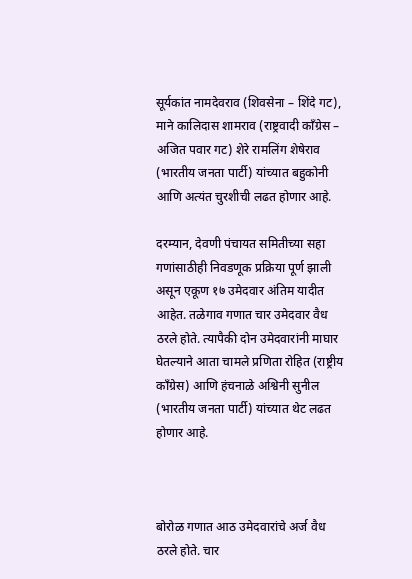सूर्यकांत नामदेवराव (शिवसेना – शिंदे गट), माने कालिदास शामराव (राष्ट्रवादी काँग्रेस – अजित पवार गट) शेरे रामलिंग शेषेराव (भारतीय जनता पार्टी) यांच्यात बहुकोनी आणि अत्यंत चुरशीची लढत होणार आहे.

दरम्यान, देवणी पंचायत समितीच्या सहा गणांसाठीही निवडणूक प्रक्रिया पूर्ण झाली असून एकूण १७ उमेदवार अंतिम यादीत आहेत. तळेगाव गणात चार उमेदवार वैध ठरले होते. त्यापैकी दोन उमेदवारांनी माघार घेतल्याने आता चामले प्रणिता रोहित (राष्ट्रीय काँग्रेस) आणि हंचनाळे अश्विनी सुनील (भारतीय जनता पार्टी) यांच्यात थेट लढत होणार आहे.



बोरोळ गणात आठ उमेदवारांचे अर्ज वैध ठरले होते. चार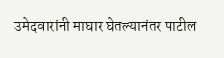उमेदवारांनी माघार घेतल्यानंतर पाटील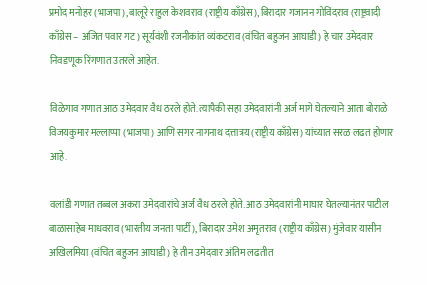प्रमोद मनोहर (भाजपा), बालूरे राहुल केशवराव (राष्ट्रीय काँग्रेस), बिरादार गजानन गोविंदराव (राष्ट्रवादी काँग्रेस – अजित पवार गट) सूर्यवंशी रजनीकांत व्यंकटराव (वंचित बहुजन आघाडी) हे चार उमेदवार निवडणूक रिंगणात उतरले आहेत.

विळेगाव गणात आठ उमेदवार वैध ठरले होते. त्यापैकी सहा उमेदवारांनी अर्ज मागे घेतल्याने आता बोराळे विजयकुमार मल्लाप्पा (भाजपा) आणि सगर नागनाथ दत्तात्रय (राष्ट्रीय काँग्रेस) यांच्यात सरळ लढत होणार आहे.

वलांडी गणात तब्बल अकरा उमेदवारांचे अर्ज वैध ठरले होते. आठ उमेदवारांनी माघार घेतल्यानंतर पाटील बाळासाहेब माधवराव (भारतीय जनता पार्टी), बिरादार उमेश अमृतराव (राष्ट्रीय काँग्रेस) मुंजेवार यासीन अखिलमिया (वंचित बहुजन आघाडी) हे तीन उमेदवार अंतिम लढतीत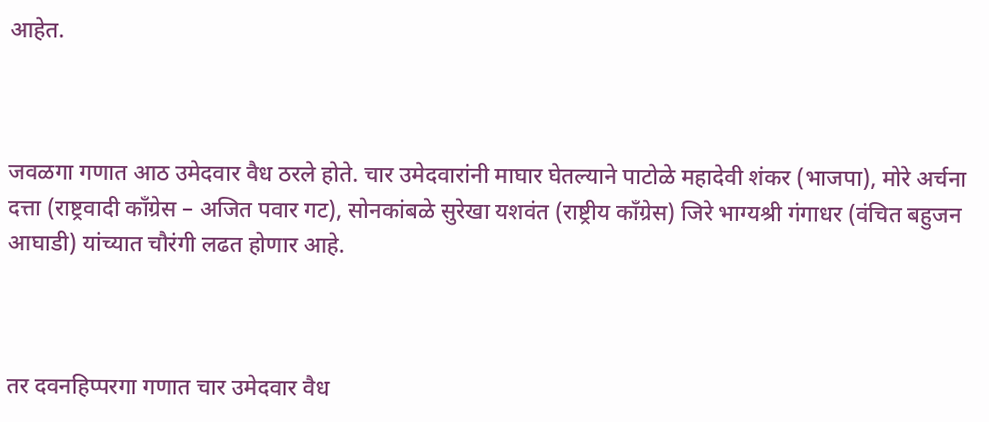आहेत.



जवळगा गणात आठ उमेदवार वैध ठरले होते. चार उमेदवारांनी माघार घेतल्याने पाटोळे महादेवी शंकर (भाजपा), मोरे अर्चना दत्ता (राष्ट्रवादी काँग्रेस – अजित पवार गट), सोनकांबळे सुरेखा यशवंत (राष्ट्रीय काँग्रेस) जिरे भाग्यश्री गंगाधर (वंचित बहुजन आघाडी) यांच्यात चौरंगी लढत होणार आहे.



तर दवनहिप्परगा गणात चार उमेदवार वैध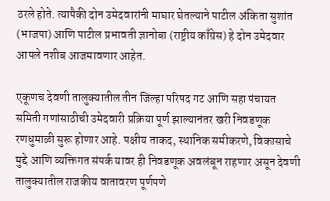ठरले होते. त्यापैकी दोन उमेदवारांनी माघार घेतल्याने पाटील अंकिता सुशांत (भाजपा) आणि पाटील प्रभावती ज्ञानोबा (राष्ट्रीय काँग्रेस) हे दोन उमेदवार आपले नशीब आजमावणार आहेत.

एकूणच देवणी तालुक्यातील तीन जिल्हा परिषद गट आणि सहा पंचायत समिती गणांसाठीची उमेदवारी प्रक्रिया पूर्ण झाल्यानंतर खरी निवडणूक रणधुमाळी सुरू होणार आहे. पक्षीय ताकद, स्थानिक समीकरणे, विकासाचे मुद्दे आणि व्यक्तिगत संपर्क यावर ही निवडणूक अवलंबून राहणार असून देवणी तालुक्यातील राजकीय वातावरण पूर्णपणे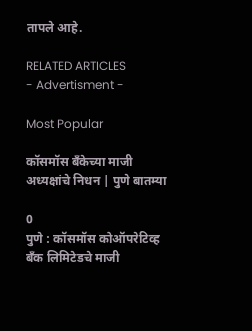तापले आहे.

RELATED ARTICLES
- Advertisment -

Most Popular

कॉसमॉस बँकेच्या माजी अध्यक्षांचे निधन | पुणे बातम्या

0
पुणे : कॉसमॉस कोऑपरेटिव्ह बँक लिमिटेडचे माजी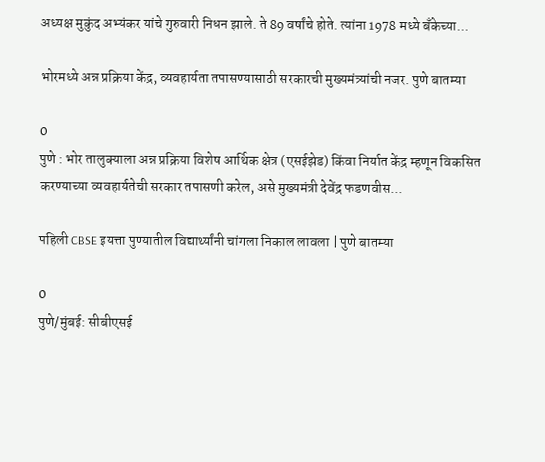अध्यक्ष मुकुंद अभ्यंकर यांचे गुरुवारी निधन झाले. ते 89 वर्षांचे होते. त्यांना 1978 मध्ये बँकेच्या...

भोरमध्ये अन्न प्रक्रिया केंद्र, व्यवहार्यता तपासण्यासाठी सरकारची मुख्यमंत्र्यांची नजर. पुणे बातम्या

0
पुणे : भोर तालुक्याला अन्न प्रक्रिया विशेष आर्थिक क्षेत्र (एसईझेड) किंवा निर्यात केंद्र म्हणून विकसित करण्याच्या व्यवहार्यतेची सरकार तपासणी करेल, असे मुख्यमंत्री देवेंद्र फडणवीस...

पहिली CBSE इयत्ता पुण्यातील विद्यार्थ्यांनी चांगला निकाल लावला | पुणे बातम्या

0
पुणे/मुंबई: सीबीएसई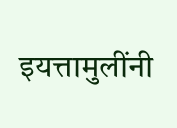इयत्तामुलींनी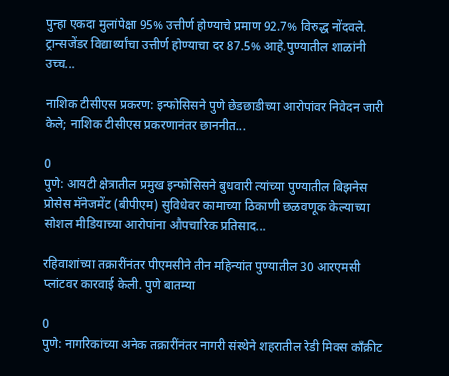पुन्हा एकदा मुलांपेक्षा 95% उत्तीर्ण होण्याचे प्रमाण 92.7% विरुद्ध नोंदवले. ट्रान्सजेंडर विद्यार्थ्यांचा उत्तीर्ण होण्याचा दर 87.5% आहे.पुण्यातील शाळांनी उच्च...

नाशिक टीसीएस प्रकरण: इन्फोसिसने पुणे छेडछाडीच्या आरोपांवर निवेदन जारी केले; नाशिक टीसीएस प्रकरणानंतर छाननीत...

0
पुणे: आयटी क्षेत्रातील प्रमुख इन्फोसिसने बुधवारी त्यांच्या पुण्यातील बिझनेस प्रोसेस मॅनेजमेंट (बीपीएम) सुविधेवर कामाच्या ठिकाणी छळवणूक केल्याच्या सोशल मीडियाच्या आरोपांना औपचारिक प्रतिसाद...

रहिवाशांच्या तक्रारींनंतर पीएमसीने तीन महिन्यांत पुण्यातील 30 आरएमसी प्लांटवर कारवाई केली. पुणे बातम्या

0
पुणे: नागरिकांच्या अनेक तक्रारींनंतर नागरी संस्थेने शहरातील रेडी मिक्स काँक्रीट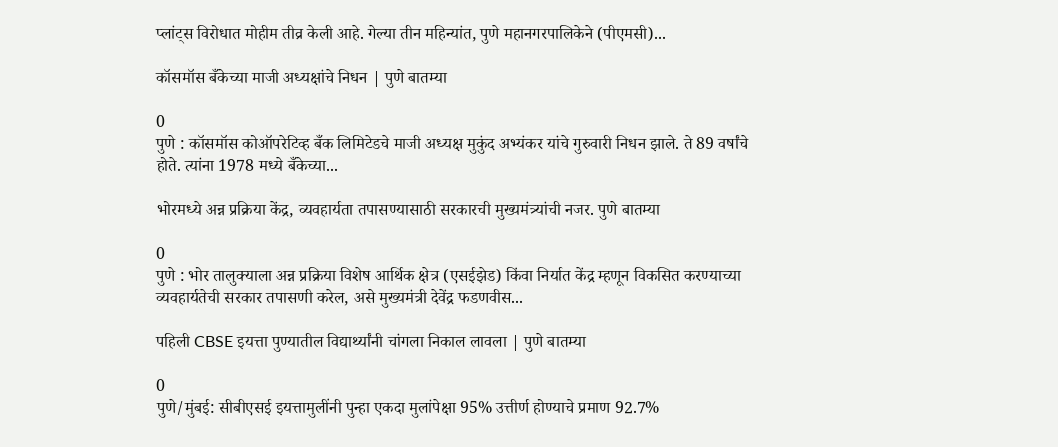प्लांट्स विरोधात मोहीम तीव्र केली आहे. गेल्या तीन महिन्यांत, पुणे महानगरपालिकेने (पीएमसी)...

कॉसमॉस बँकेच्या माजी अध्यक्षांचे निधन | पुणे बातम्या

0
पुणे : कॉसमॉस कोऑपरेटिव्ह बँक लिमिटेडचे माजी अध्यक्ष मुकुंद अभ्यंकर यांचे गुरुवारी निधन झाले. ते 89 वर्षांचे होते. त्यांना 1978 मध्ये बँकेच्या...

भोरमध्ये अन्न प्रक्रिया केंद्र, व्यवहार्यता तपासण्यासाठी सरकारची मुख्यमंत्र्यांची नजर. पुणे बातम्या

0
पुणे : भोर तालुक्याला अन्न प्रक्रिया विशेष आर्थिक क्षेत्र (एसईझेड) किंवा निर्यात केंद्र म्हणून विकसित करण्याच्या व्यवहार्यतेची सरकार तपासणी करेल, असे मुख्यमंत्री देवेंद्र फडणवीस...

पहिली CBSE इयत्ता पुण्यातील विद्यार्थ्यांनी चांगला निकाल लावला | पुणे बातम्या

0
पुणे/मुंबई: सीबीएसई इयत्तामुलींनी पुन्हा एकदा मुलांपेक्षा 95% उत्तीर्ण होण्याचे प्रमाण 92.7%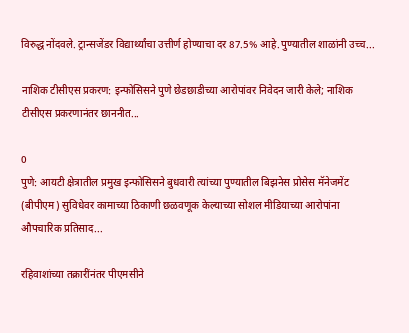विरुद्ध नोंदवले. ट्रान्सजेंडर विद्यार्थ्यांचा उत्तीर्ण होण्याचा दर 87.5% आहे.पुण्यातील शाळांनी उच्च...

नाशिक टीसीएस प्रकरण: इन्फोसिसने पुणे छेडछाडीच्या आरोपांवर निवेदन जारी केले; नाशिक टीसीएस प्रकरणानंतर छाननीत...

0
पुणे: आयटी क्षेत्रातील प्रमुख इन्फोसिसने बुधवारी त्यांच्या पुण्यातील बिझनेस प्रोसेस मॅनेजमेंट (बीपीएम) सुविधेवर कामाच्या ठिकाणी छळवणूक केल्याच्या सोशल मीडियाच्या आरोपांना औपचारिक प्रतिसाद...

रहिवाशांच्या तक्रारींनंतर पीएमसीने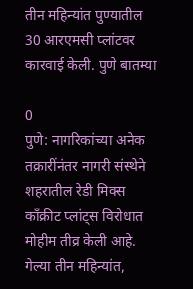तीन महिन्यांत पुण्यातील 30 आरएमसी प्लांटवर कारवाई केली. पुणे बातम्या

0
पुणे: नागरिकांच्या अनेक तक्रारींनंतर नागरी संस्थेने शहरातील रेडी मिक्स काँक्रीट प्लांट्स विरोधात मोहीम तीव्र केली आहे. गेल्या तीन महिन्यांत,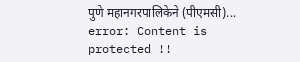पुणे महानगरपालिकेने (पीएमसी)...
error: Content is protected !!